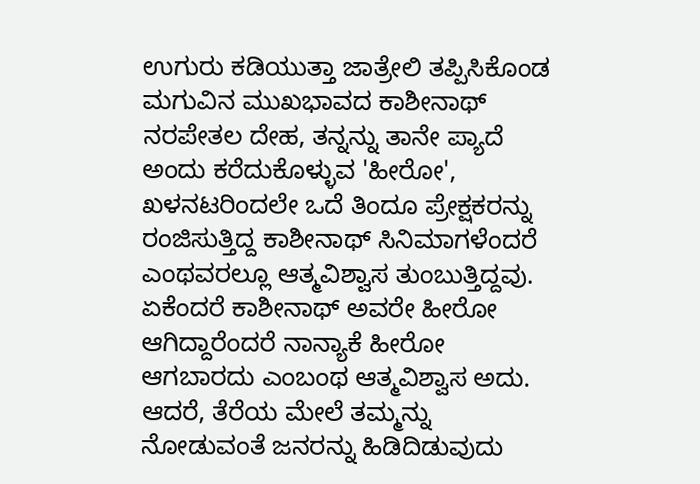ಉಗುರು ಕಡಿಯುತ್ತಾ ಜಾತ್ರೇಲಿ ತಪ್ಪಿಸಿಕೊಂಡ ಮಗುವಿನ ಮುಖಭಾವದ ಕಾಶೀನಾಥ್
ನರಪೇತಲ ದೇಹ, ತನ್ನನ್ನು ತಾನೇ ಪ್ಯಾದೆ ಅಂದು ಕರೆದುಕೊಳ್ಳುವ 'ಹೀರೋ', ಖಳನಟರಿಂದಲೇ ಒದೆ ತಿಂದೂ ಪ್ರೇಕ್ಷಕರನ್ನು ರಂಜಿಸುತ್ತಿದ್ದ ಕಾಶೀನಾಥ್ ಸಿನಿಮಾಗಳೆಂದರೆ ಎಂಥವರಲ್ಲೂ ಆತ್ಮವಿಶ್ವಾಸ ತುಂಬುತ್ತಿದ್ದವು. ಏಕೆಂದರೆ ಕಾಶೀನಾಥ್ ಅವರೇ ಹೀರೋ ಆಗಿದ್ದಾರೆಂದರೆ ನಾನ್ಯಾಕೆ ಹೀರೋ ಆಗಬಾರದು ಎಂಬಂಥ ಆತ್ಮವಿಶ್ವಾಸ ಅದು.
ಆದರೆ, ತೆರೆಯ ಮೇಲೆ ತಮ್ಮನ್ನು ನೋಡುವಂತೆ ಜನರನ್ನು ಹಿಡಿದಿಡುವುದು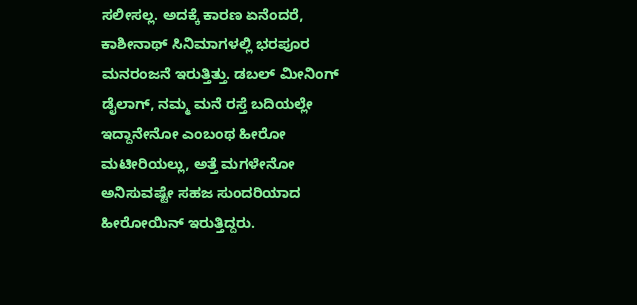ಸಲೀಸಲ್ಲ. ಅದಕ್ಕೆ ಕಾರಣ ಏನೆಂದರೆ, ಕಾಶೀನಾಥ್ ಸಿನಿಮಾಗಳಲ್ಲಿ ಭರಪೂರ ಮನರಂಜನೆ ಇರುತ್ತಿತ್ತು. ಡಬಲ್ ಮೀನಿಂಗ್ ಡೈಲಾಗ್, ನಮ್ಮ ಮನೆ ರಸ್ತೆ ಬದಿಯಲ್ಲೇ ಇದ್ದಾನೇನೋ ಎಂಬಂಥ ಹೀರೋ ಮಟೀರಿಯಲ್ಲು, ಅತ್ತೆ ಮಗಳೇನೋ ಅನಿಸುವಷ್ಟೇ ಸಹಜ ಸುಂದರಿಯಾದ ಹೀರೋಯಿನ್ ಇರುತ್ತಿದ್ದರು.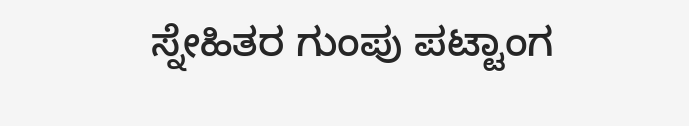ಸ್ನೇಹಿತರ ಗುಂಪು ಪಟ್ಟಾಂಗ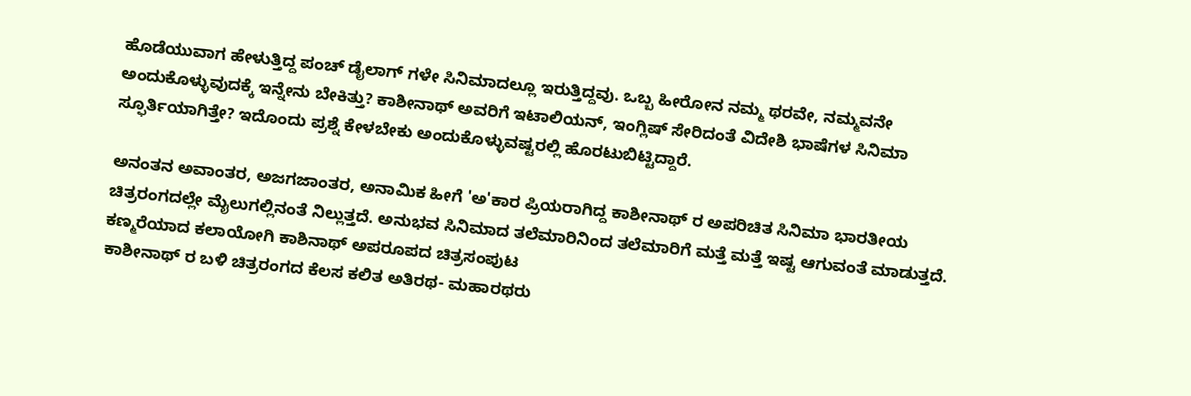ಹೊಡೆಯುವಾಗ ಹೇಳುತ್ತಿದ್ದ ಪಂಚ್ ಡೈಲಾಗ್ ಗಳೇ ಸಿನಿಮಾದಲ್ಲೂ ಇರುತ್ತಿದ್ದವು. ಒಬ್ಬ ಹೀರೋನ ನಮ್ಮ ಥರವೇ, ನಮ್ಮವನೇ ಅಂದುಕೊಳ್ಳುವುದಕ್ಕೆ ಇನ್ನೇನು ಬೇಕಿತ್ತು? ಕಾಶೀನಾಥ್ ಅವರಿಗೆ ಇಟಾಲಿಯನ್, ಇಂಗ್ಲಿಷ್ ಸೇರಿದಂತೆ ವಿದೇಶಿ ಭಾಷೆಗಳ ಸಿನಿಮಾ ಸ್ಫೂರ್ತಿಯಾಗಿತ್ತೇ? ಇದೊಂದು ಪ್ರಶ್ನೆ ಕೇಳಬೇಕು ಅಂದುಕೊಳ್ಳುವಷ್ಟರಲ್ಲಿ ಹೊರಟುಬಿಟ್ಟಿದ್ದಾರೆ.

ಅನಂತನ ಅವಾಂತರ, ಅಜಗಜಾಂತರ, ಅನಾಮಿಕ ಹೀಗೆ 'ಅ'ಕಾರ ಪ್ರಿಯರಾಗಿದ್ದ ಕಾಶೀನಾಥ್ ರ ಅಪರಿಚಿತ ಸಿನಿಮಾ ಭಾರತೀಯ ಚಿತ್ರರಂಗದಲ್ಲೇ ಮೈಲುಗಲ್ಲಿನಂತೆ ನಿಲ್ಲುತ್ತದೆ. ಅನುಭವ ಸಿನಿಮಾದ ತಲೆಮಾರಿನಿಂದ ತಲೆಮಾರಿಗೆ ಮತ್ತೆ ಮತ್ತೆ ಇಷ್ಟ ಆಗುವಂತೆ ಮಾಡುತ್ತದೆ.
ಕಣ್ಮರೆಯಾದ ಕಲಾಯೋಗಿ ಕಾಶಿನಾಥ್ ಅಪರೂಪದ ಚಿತ್ರಸಂಪುಟ
ಕಾಶೀನಾಥ್ ರ ಬಳಿ ಚಿತ್ರರಂಗದ ಕೆಲಸ ಕಲಿತ ಅತಿರಥ- ಮಹಾರಥರು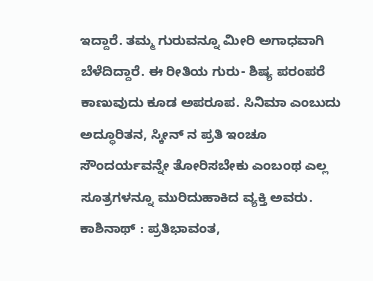ಇದ್ದಾರೆ. ತಮ್ಮ ಗುರುವನ್ನೂ ಮೀರಿ ಅಗಾಧವಾಗಿ ಬೆಳೆದಿದ್ದಾರೆ. ಈ ರೀತಿಯ ಗುರು- ಶಿಷ್ಯ ಪರಂಪರೆ ಕಾಣುವುದು ಕೂಡ ಅಪರೂಪ. ಸಿನಿಮಾ ಎಂಬುದು ಅದ್ಧೂರಿತನ, ಸ್ಕೀನ್ ನ ಪ್ರತಿ ಇಂಚೂ ಸೌಂದರ್ಯವನ್ನೇ ತೋರಿಸಬೇಕು ಎಂಬಂಥ ಎಲ್ಲ ಸೂತ್ರಗಳನ್ನೂ ಮುರಿದುಹಾಕಿದ ವ್ಯಕ್ತಿ ಅವರು.
ಕಾಶಿನಾಥ್ : ಪ್ರತಿಭಾವಂತ,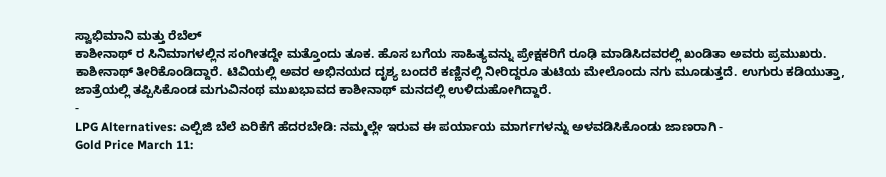ಸ್ವಾಭಿಮಾನಿ ಮತ್ತು ರೆಬೆಲ್
ಕಾಶೀನಾಥ್ ರ ಸಿನಿಮಾಗಳಲ್ಲಿನ ಸಂಗೀತದ್ದೇ ಮತ್ತೊಂದು ತೂಕ. ಹೊಸ ಬಗೆಯ ಸಾಹಿತ್ಯವನ್ನು ಪ್ರೇಕ್ಷಕರಿಗೆ ರೂಢಿ ಮಾಡಿಸಿದವರಲ್ಲಿ ಖಂಡಿತಾ ಅವರು ಪ್ರಮುಖರು. ಕಾಶೀನಾಥ್ ತೀರಿಕೊಂಡಿದ್ದಾರೆ. ಟಿವಿಯಲ್ಲಿ ಅವರ ಅಭಿನಯದ ದೃಶ್ಯ ಬಂದರೆ ಕಣ್ಣಿನಲ್ಲಿ ನೀರಿದ್ದರೂ ತುಟಿಯ ಮೇಲೊಂದು ನಗು ಮೂಡುತ್ತದೆ. ಉಗುರು ಕಡಿಯುತ್ತಾ, ಜಾತ್ರೆಯಲ್ಲಿ ತಪ್ಪಿಸಿಕೊಂಡ ಮಗುವಿನಂಥ ಮುಖಭಾವದ ಕಾಶೀನಾಥ್ ಮನದಲ್ಲಿ ಉಳಿದುಹೋಗಿದ್ದಾರೆ.
-
LPG Alternatives: ಎಲ್ಪಿಜಿ ಬೆಲೆ ಏರಿಕೆಗೆ ಹೆದರಬೇಡಿ: ನಮ್ಮಲ್ಲೇ ಇರುವ ಈ ಪರ್ಯಾಯ ಮಾರ್ಗಗಳನ್ನು ಅಳವಡಿಸಿಕೊಂಡು ಜಾಣರಾಗಿ -
Gold Price March 11: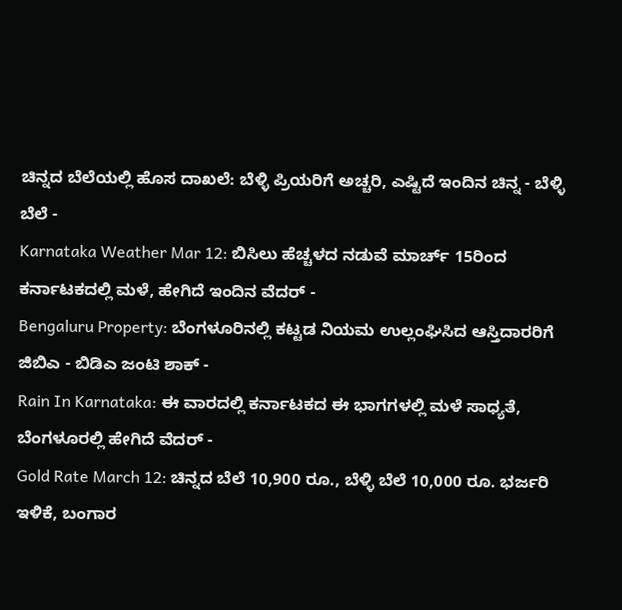ಚಿನ್ನದ ಬೆಲೆಯಲ್ಲಿ ಹೊಸ ದಾಖಲೆ: ಬೆಳ್ಳಿ ಪ್ರಿಯರಿಗೆ ಅಚ್ಚರಿ, ಎಷ್ಟಿದೆ ಇಂದಿನ ಚಿನ್ನ - ಬೆಳ್ಳಿ ಬೆಲೆ -
Karnataka Weather Mar 12: ಬಿಸಿಲು ಹೆಚ್ಚಳದ ನಡುವೆ ಮಾರ್ಚ್ 15ರಿಂದ ಕರ್ನಾಟಕದಲ್ಲಿ ಮಳೆ, ಹೇಗಿದೆ ಇಂದಿನ ವೆದರ್ -
Bengaluru Property: ಬೆಂಗಳೂರಿನಲ್ಲಿ ಕಟ್ಟಡ ನಿಯಮ ಉಲ್ಲಂಘಿಸಿದ ಆಸ್ತಿದಾರರಿಗೆ ಜಿಬಿಎ - ಬಿಡಿಎ ಜಂಟಿ ಶಾಕ್ -
Rain In Karnataka: ಈ ವಾರದಲ್ಲಿ ಕರ್ನಾಟಕದ ಈ ಭಾಗಗಳಲ್ಲಿ ಮಳೆ ಸಾಧ್ಯತೆ, ಬೆಂಗಳೂರಲ್ಲಿ ಹೇಗಿದೆ ವೆದರ್ -
Gold Rate March 12: ಚಿನ್ನದ ಬೆಲೆ 10,900 ರೂ., ಬೆಳ್ಳಿ ಬೆಲೆ 10,000 ರೂ. ಭರ್ಜರಿ ಇಳಿಕೆ, ಬಂಗಾರ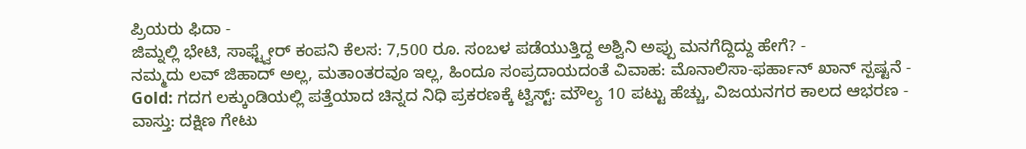ಪ್ರಿಯರು ಫಿದಾ -
ಜಿಮ್ನಲ್ಲಿ ಭೇಟಿ, ಸಾಫ್ಟ್ವೇರ್ ಕಂಪನಿ ಕೆಲಸ: 7,500 ರೂ. ಸಂಬಳ ಪಡೆಯುತ್ತಿದ್ದ ಅಶ್ವಿನಿ ಅಪ್ಪು ಮನಗೆದ್ದಿದ್ದು ಹೇಗೆ? -
ನಮ್ಮದು ಲವ್ ಜಿಹಾದ್ ಅಲ್ಲ, ಮತಾಂತರವೂ ಇಲ್ಲ, ಹಿಂದೂ ಸಂಪ್ರದಾಯದಂತೆ ವಿವಾಹ: ಮೊನಾಲಿಸಾ-ಫರ್ಹಾನ್ ಖಾನ್ ಸ್ಪಷ್ಟನೆ -
Gold: ಗದಗ ಲಕ್ಕುಂಡಿಯಲ್ಲಿ ಪತ್ತೆಯಾದ ಚಿನ್ನದ ನಿಧಿ ಪ್ರಕರಣಕ್ಕೆ ಟ್ವಿಸ್ಟ್: ಮೌಲ್ಯ 10 ಪಟ್ಟು ಹೆಚ್ಚು, ವಿಜಯನಗರ ಕಾಲದ ಆಭರಣ -
ವಾಸ್ತು: ದಕ್ಷಿಣ ಗೇಟು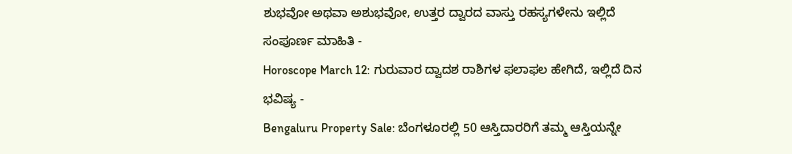ಶುಭವೋ ಅಥವಾ ಅಶುಭವೋ, ಉತ್ತರ ದ್ವಾರದ ವಾಸ್ತು ರಹಸ್ಯಗಳೇನು ಇಲ್ಲಿದೆ ಸಂಪೂರ್ಣ ಮಾಹಿತಿ -
Horoscope March 12: ಗುರುವಾರ ದ್ವಾದಶ ರಾಶಿಗಳ ಫಲಾಫಲ ಹೇಗಿದೆ, ಇಲ್ಲಿದೆ ದಿನ ಭವಿಷ್ಯ -
Bengaluru Property Sale: ಬೆಂಗಳೂರಲ್ಲಿ 50 ಆಸ್ತಿದಾರರಿಗೆ ತಮ್ಮ ಆಸ್ತಿಯನ್ನೇ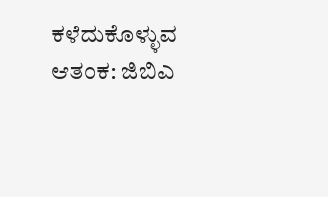ಕಳೆದುಕೊಳ್ಳುವ ಆತಂಕ: ಜಿಬಿಎ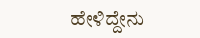ಹೇಳಿದ್ದೇನು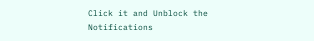Click it and Unblock the Notifications